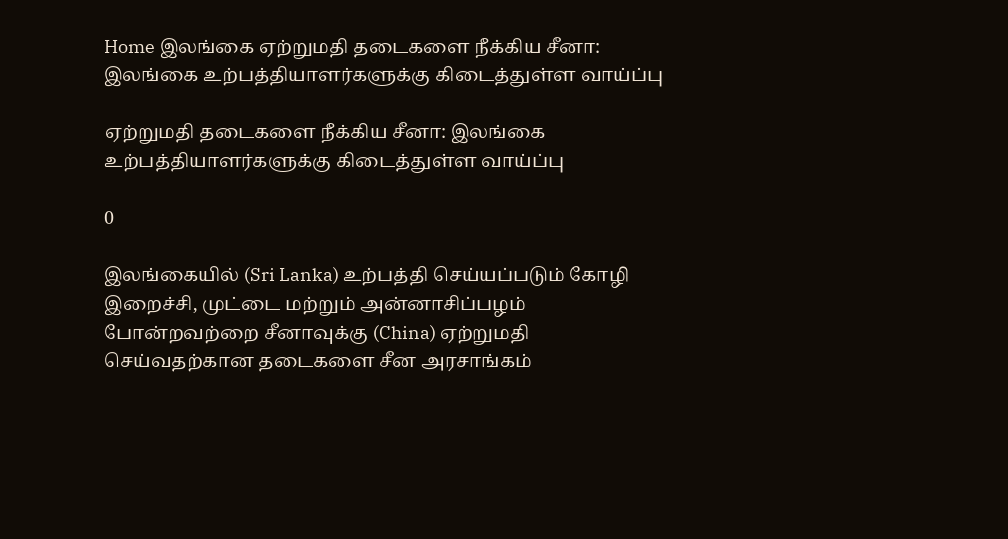Home இலங்கை ஏற்றுமதி தடைகளை நீக்கிய சீனா: இலங்கை உற்பத்தியாளர்களுக்கு கிடைத்துள்ள வாய்ப்பு

ஏற்றுமதி தடைகளை நீக்கிய சீனா: இலங்கை உற்பத்தியாளர்களுக்கு கிடைத்துள்ள வாய்ப்பு

0

இலங்கையில் (Sri Lanka) உற்பத்தி செய்யப்படும் கோழி இறைச்சி, முட்டை மற்றும் அன்னாசிப்பழம் போன்றவற்றை சீனாவுக்கு (China) ஏற்றுமதி செய்வதற்கான தடைகளை சீன அரசாங்கம்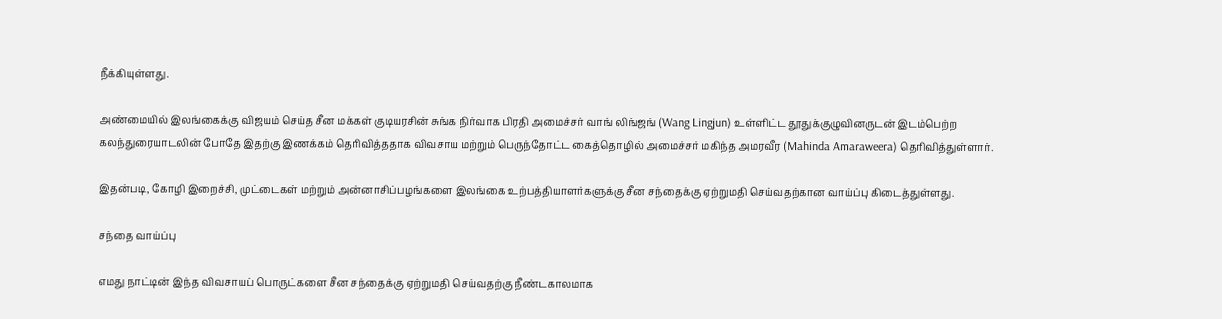நீக்கியுள்ளது.

அண்மையில் இலங்கைக்கு விஜயம் செய்த சீன மக்கள் குடியரசின் சுங்க நிர்வாக பிரதி அமைச்சர் வாங் லிங்ஜங் (Wang Lingjun) உள்ளிட்ட தூதுக்குழுவினருடன் இடம்பெற்ற கலந்துரையாடலின் போதே இதற்கு இணக்கம் தெரிவித்ததாக விவசாய மற்றும் பெருந்தோட்ட கைத்தொழில் அமைச்சர் மகிந்த அமரவீர (Mahinda Amaraweera) தெரிவித்துள்ளார்.

இதன்படி, கோழி இறைச்சி, முட்டைகள் மற்றும் அன்னாசிப்பழங்களை இலங்கை உற்பத்தியாளர்களுக்கு சீன சந்தைக்கு ஏற்றுமதி செய்வதற்கான வாய்ப்பு கிடைத்துள்ளது.

சந்தை வாய்ப்பு

எமது நாட்டின் இந்த விவசாயப் பொருட்களை சீன சந்தைக்கு ஏற்றுமதி செய்வதற்கு நீண்டகாலமாக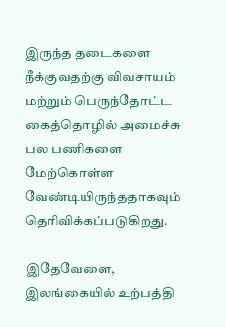இருந்த தடைகளை நீக்குவதற்கு விவசாயம் மற்றும் பெருந்தோட்ட கைத்தொழில் அமைச்சு பல பணிகளை மேற்கொள்ள வேண்டியிருந்ததாகவும் தெரிவிக்கப்படுகிறது.

இதேவேளை, இலங்கையில் உற்பத்தி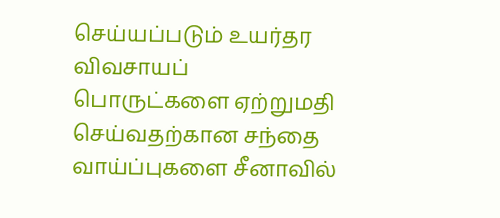செய்யப்படும் உயர்தர விவசாயப் பொருட்களை ஏற்றுமதி செய்வதற்கான சந்தை வாய்ப்புகளை சீனாவில்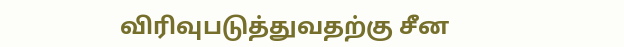விரிவுபடுத்துவதற்கு சீன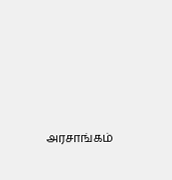அரசாங்கம்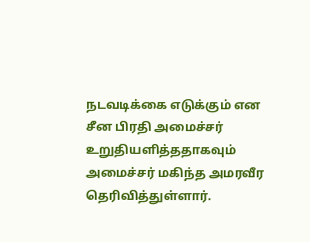நடவடிக்கை எடுக்கும் என சீன பிரதி அமைச்சர் உறுதியளித்ததாகவும் அமைச்சர் மகிந்த அமரவீர தெரிவித்துள்ளார்.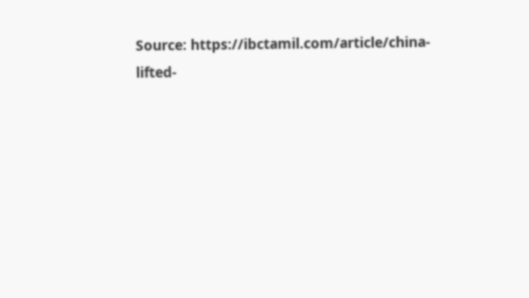Source: https://ibctamil.com/article/china-lifted-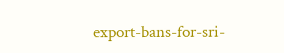export-bans-for-sri-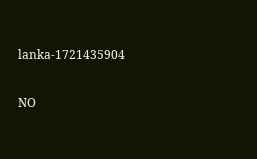lanka-1721435904

NO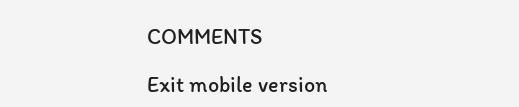COMMENTS

Exit mobile version